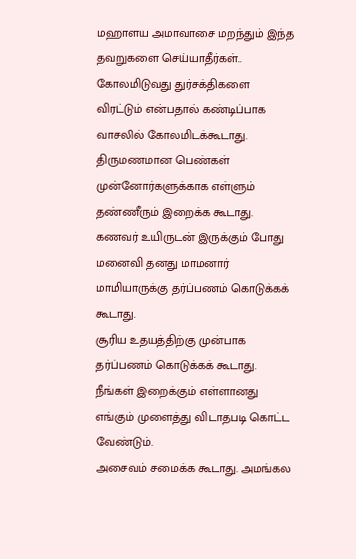மஹாளய அமாவாசை மறந்தும் இந்த தவறுகளை செய்யாதீர்கள்..
கோலமிடுவது துர்சக்திகளை விரட்டும் என்பதால் கண்டிப்பாக வாசலில் கோலமிடக்கூடாது.
திருமணமான பெண்கள் முன்னோர்களுக்காக எள்ளும் தண்ணீரும் இறைக்க கூடாது.
கணவர் உயிருடன் இருக்கும் போது மனைவி தனது மாமனார் மாமியாருக்கு தர்ப்பணம் கொடுக்கக் கூடாது.
சூரிய உதயத்திற்கு முன்பாக தர்ப்பணம் கொடுக்கக் கூடாது.
நீங்கள் இறைக்கும் எள்ளானது எங்கும் முளைத்து விடாதபடி கொட்ட வேண்டும்.
அசைவம் சமைக்க கூடாது. அமங்கல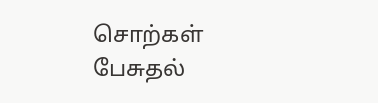சொற்கள் பேசுதல்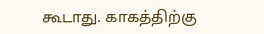கூடாது. காகத்திற்கு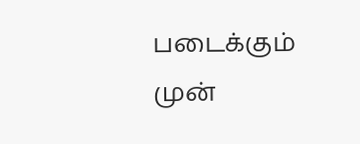படைக்கும் முன்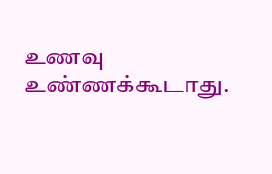உணவு உண்ணக்கூடாது.